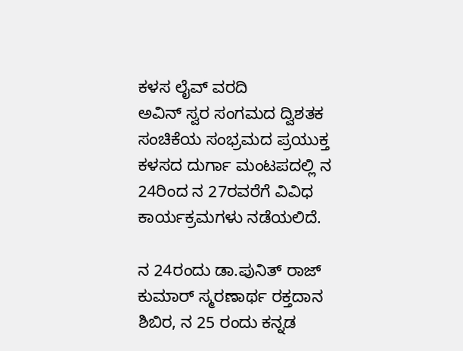ಕಳಸ ಲೈವ್ ವರದಿ
ಅವಿನ್ ಸ್ವರ ಸಂಗಮದ ದ್ವಿಶತಕ ಸಂಚಿಕೆಯ ಸಂಭ್ರಮದ ಪ್ರಯುಕ್ತ ಕಳಸದ ದುರ್ಗಾ ಮಂಟಪದಲ್ಲಿ ನ 24ರಿಂದ ನ 27ರವರೆಗೆ ವಿವಿಧ ಕಾರ್ಯಕ್ರಮಗಳು ನಡೆಯಲಿದೆ.

ನ 24ರಂದು ಡಾ.ಪುನಿತ್ ರಾಜ್ ಕುಮಾರ್ ಸ್ಮರಣಾರ್ಥ ರಕ್ತದಾನ ಶಿಬಿರ, ನ 25 ರಂದು ಕನ್ನಡ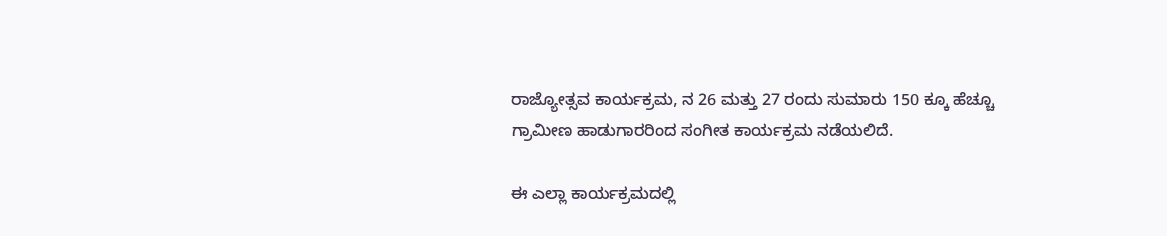ರಾಜ್ಯೋತ್ಸವ ಕಾರ್ಯಕ್ರಮ, ನ 26 ಮತ್ತು 27 ರಂದು ಸುಮಾರು 150 ಕ್ಕೂ ಹೆಚ್ಚೂ ಗ್ರಾಮೀಣ ಹಾಡುಗಾರರಿಂದ ಸಂಗೀತ ಕಾರ್ಯಕ್ರಮ ನಡೆಯಲಿದೆ.

ಈ ಎಲ್ಲಾ ಕಾರ್ಯಕ್ರಮದಲ್ಲಿ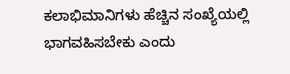ಕಲಾಭಿಮಾನಿಗಳು ಹೆಚ್ಚಿನ ಸಂಖ್ಯೆಯಲ್ಲಿ ಭಾಗವಹಿಸಬೇಕು ಎಂದು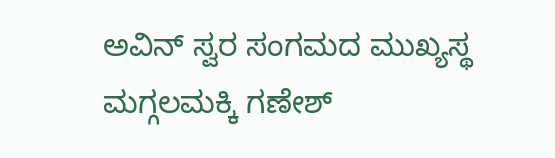ಅವಿನ್ ಸ್ವರ ಸಂಗಮದ ಮುಖ್ಯಸ್ಥ ಮಗ್ಗಲಮಕ್ಕಿ ಗಣೇಶ್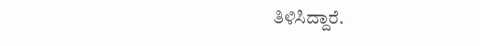ತಿಳಿಸಿದ್ದಾರೆ.